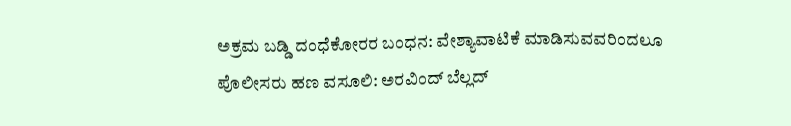ಅಕ್ರಮ ಬಡ್ಡಿ ದಂಧೆಕೋರರ ಬಂಧನ: ವೇಶ್ಯಾವಾಟಿಕೆ ಮಾಡಿಸುವವರಿಂದಲೂ ಪೊಲೀಸರು ಹಣ ವಸೂಲಿ: ಅರವಿಂದ್ ಬೆಲ್ಲದ್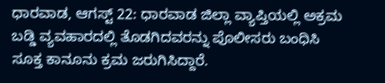ಧಾರವಾಡ, ಆಗಸ್ಟ್ 22: ಧಾರವಾಡ ಜಿಲ್ಲಾ ವ್ಯಾಪ್ತಿಯಲ್ಲಿ ಅಕ್ರಮ ಬಡ್ಡಿ ವ್ಯವಹಾರದಲ್ಲಿ ತೊಡಗಿದವರನ್ನು ಪೊಲೀಸರು ಬಂಧಿಸಿ ಸೂಕ್ತ ಕಾನೂನು ಕ್ರಮ ಜರುಗಿಸಿದ್ದಾರೆ.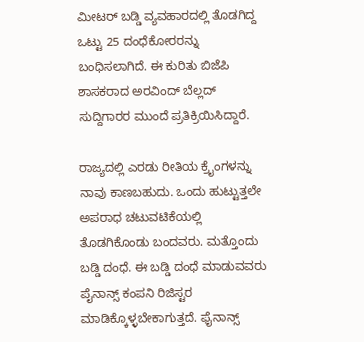ಮೀಟರ್ ಬಡ್ಡಿ ವ್ಯವಹಾರದಲ್ಲಿ ತೊಡಗಿದ್ದ ಒಟ್ಟು 25 ದಂಧೆಕೋರರನ್ನು ಬಂಧಿಸಲಾಗಿದೆ. ಈ ಕುರಿತು ಬಿಜೆಪಿ ಶಾಸಕರಾದ ಅರವಿಂದ್ ಬೆಲ್ಲದ್ ಸುದ್ದಿಗಾರರ ಮುಂದೆ ಪ್ರತಿಕ್ರಿಯಿಸಿದ್ದಾರೆ.

ರಾಜ್ಯದಲ್ಲಿ ಎರಡು ರೀತಿಯ ಕ್ರೈಂಗಳನ್ನು ನಾವು ಕಾಣಬಹುದು. ಒಂದು ಹುಟ್ಟುತ್ತಲೇ ಅಪರಾಧ ಚಟುವಟಿಕೆಯಲ್ಲಿ ತೊಡಗಿಕೊಂಡು ಬಂದವರು. ಮತ್ತೊಂದು ಬಡ್ಡಿ ದಂಧೆ. ಈ ಬಡ್ಡಿ ದಂಧೆ ಮಾಡುವವರು ಪೈನಾನ್ಸ್ ಕಂಪನಿ ರಿಜಿಸ್ಟರ ಮಾಡಿಕ್ಕೊಳ್ಳಬೇಕಾಗುತ್ತದೆ. ಫೈನಾನ್ಸ್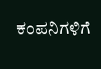ಕಂಪನಿಗಳಿಗೆ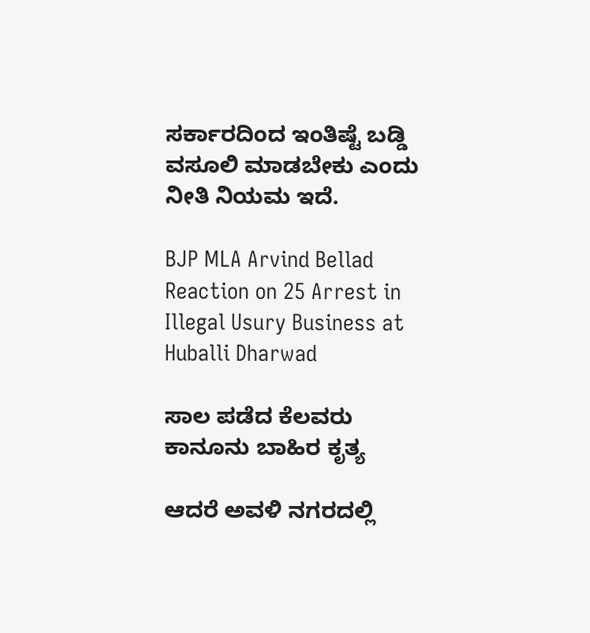ಸರ್ಕಾರದಿಂದ ಇಂತಿಷ್ಟೆ ಬಡ್ಡಿ ವಸೂಲಿ ಮಾಡಬೇಕು ಎಂದು ನೀತಿ ನಿಯಮ ಇದೆ.

BJP MLA Arvind Bellad Reaction on 25 Arrest in Illegal Usury Business at Huballi Dharwad

ಸಾಲ ಪಡೆದ ಕೆಲವರು ಕಾನೂನು ಬಾಹಿರ ಕೃತ್ಯ

ಆದರೆ ಅವಳಿ ನಗರದಲ್ಲಿ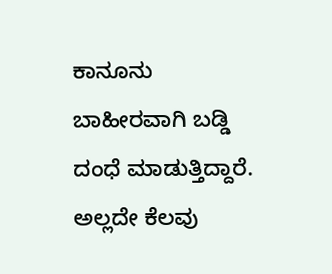ಕಾನೂನು ಬಾಹೀರವಾಗಿ ಬಡ್ಡಿ ದಂಧೆ ಮಾಡುತ್ತಿದ್ದಾರೆ. ಅಲ್ಲದೇ ಕೆಲವು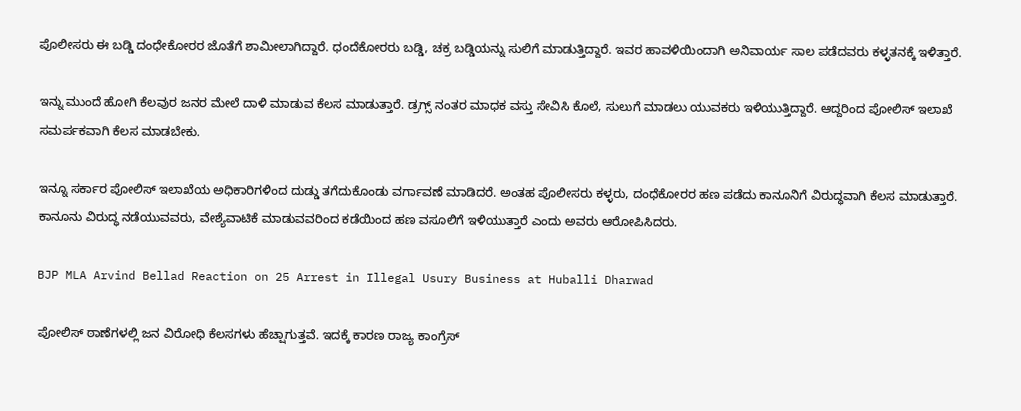ಪೊಲೀಸರು ಈ ಬಡ್ಡಿ ದಂಧೇಕೋರರ ಜೊತೆಗೆ ಶಾಮೀಲಾಗಿದ್ದಾರೆ. ಧಂದೆಕೋರರು ಬಡ್ಡಿ, ಚಕ್ರ ಬಡ್ಡಿಯನ್ನು ಸುಲಿಗೆ ಮಾಡುತ್ತಿದ್ದಾರೆ. ಇವರ ಹಾವಳಿಯಿಂದಾಗಿ ಅನಿವಾರ್ಯ ಸಾಲ ಪಡೆದವರು ಕಳ್ಳತನಕ್ಕೆ ಇಳಿತ್ತಾರೆ.

ಇನ್ನು ಮುಂದೆ ಹೋಗಿ ಕೆಲವುರ ಜನರ ಮೇಲೆ ದಾಳಿ ಮಾಡುವ ಕೆಲಸ ಮಾಡುತ್ತಾರೆ. ಡ್ರಗ್ಸ್ ನಂತರ ಮಾಧಕ ವಸ್ತು ಸೇವಿಸಿ ಕೊಲೆ, ಸುಲುಗೆ ಮಾಡಲು ಯುವಕರು ಇಳಿಯುತ್ತಿದ್ದಾರೆ. ಆದ್ದರಿಂದ ಪೋಲಿಸ್ ಇಲಾಖೆ ಸಮರ್ಪಕವಾಗಿ ಕೆಲಸ ಮಾಡಬೇಕು.

ಇನ್ನೂ ಸರ್ಕಾರ ಪೋಲಿಸ್ ಇಲಾಖೆಯ ಅಧಿಕಾರಿಗಳಿಂದ ದುಡ್ಡು ತಗೆದುಕೊಂಡು ವರ್ಗಾವಣೆ ಮಾಡಿದರೆ. ಅಂತಹ ಪೊಲೀಸರು ಕಳ್ಳರು, ದಂಧೆಕೋರರ ಹಣ ಪಡೆದು ಕಾನೂನಿಗೆ ವಿರುದ್ಧವಾಗಿ ಕೆಲಸ ಮಾಡುತ್ತಾರೆ. ಕಾನೂನು ವಿರುದ್ಧ ನಡೆಯುವವರು, ವೇಶ್ಯೆವಾಟಿಕೆ ಮಾಡುವವರಿಂದ ಕಡೆಯಿಂದ ಹಣ ವಸೂಲಿಗೆ ಇಳಿಯುತ್ತಾರೆ ಎಂದು ಅವರು ಆರೋಪಿಸಿದರು.

BJP MLA Arvind Bellad Reaction on 25 Arrest in Illegal Usury Business at Huballi Dharwad

ಪೋಲಿಸ್ ಠಾಣೆಗಳಲ್ಲಿ ಜನ ವಿರೋಧಿ ಕೆಲಸಗಳು ಹೆಚ್ಷಾಗುತ್ತವೆ. ಇದಕ್ಕೆ ಕಾರಣ ರಾಜ್ಯ ಕಾಂಗ್ರೆಸ್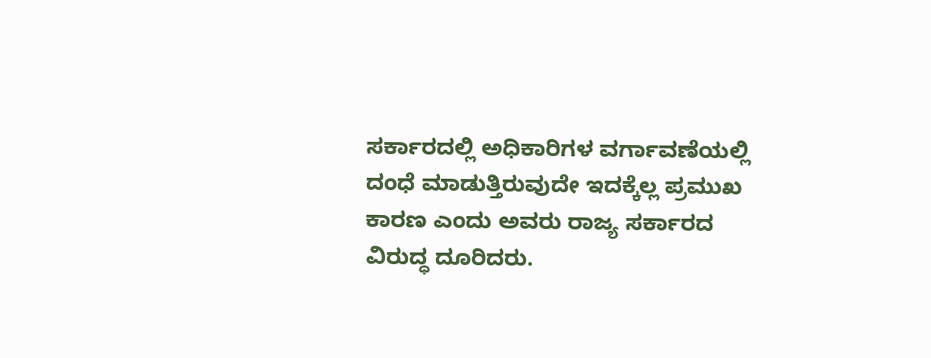ಸರ್ಕಾರದಲ್ಲಿ ಅಧಿಕಾರಿಗಳ ವರ್ಗಾವಣೆಯಲ್ಲಿ ದಂಧೆ ಮಾಡುತ್ತಿರುವುದೇ ಇದಕ್ಕೆಲ್ಲ ಪ್ರಮುಖ ಕಾರಣ ಎಂದು ಅವರು ರಾಜ್ಯ ಸರ್ಕಾರದ ವಿರುದ್ಧ ದೂರಿದರು.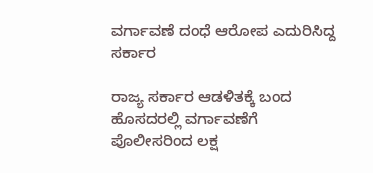ವರ್ಗಾವಣೆ ದಂಧೆ ಆರೋಪ ಎದುರಿಸಿದ್ದ ಸರ್ಕಾರ

ರಾಜ್ಯ ಸರ್ಕಾರ ಆಡಳಿತಕ್ಕೆ ಬಂದ ಹೊಸದರಲ್ಲಿ ವರ್ಗಾವಣೆಗೆ ಪೊಲೀಸರಿಂದ ಲಕ್ಷ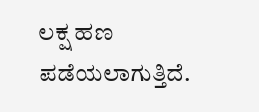ಲಕ್ಷ ಹಣ ಪಡೆಯಲಾಗುತ್ತಿದೆ.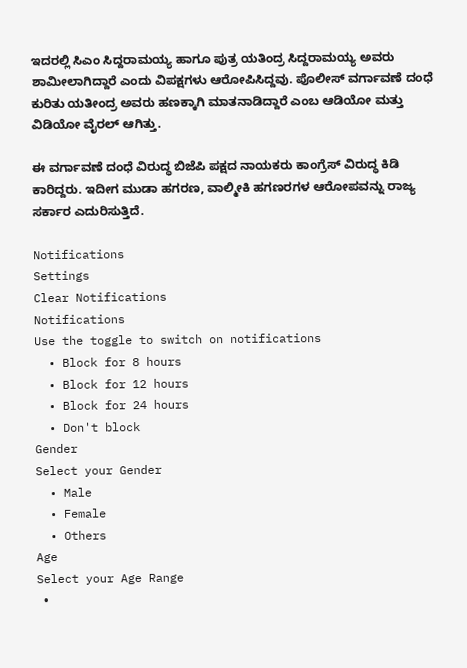ಇದರಲ್ಲಿ ಸಿಎಂ ಸಿದ್ದರಾಮಯ್ಯ ಹಾಗೂ ಪುತ್ರ ಯತಿಂದ್ರ ಸಿದ್ದರಾಮಯ್ಯ ಅವರು ಶಾಮೀಲಾಗಿದ್ದಾರೆ ಎಂದು ವಿಪಕ್ಷಗಳು ಆರೋಪಿಸಿದ್ದವು. ಪೊಲೀಸ್ ವರ್ಗಾವಣೆ ದಂಧೆ ಕುರಿತು ಯತೀಂದ್ರ ಅವರು ಹಣಕ್ಕಾಗಿ ಮಾತನಾಡಿದ್ದಾರೆ ಎಂಬ ಆಡಿಯೋ ಮತ್ತು ವಿಡಿಯೋ ವೈರಲ್ ಆಗಿತ್ತು.

ಈ ವರ್ಗಾವಣೆ ದಂಧೆ ವಿರುದ್ಧ ಬಿಜೆಪಿ ಪಕ್ಷದ ನಾಯಕರು ಕಾಂಗ್ರೆಸ್ ವಿರುದ್ಧ ಕಿಡಿ ಕಾರಿದ್ದರು. ಇದೀಗ ಮುಡಾ ಹಗರಣ, ವಾಲ್ಮೀಕಿ ಹಗಣರಗಳ ಆರೋಪವನ್ನು ರಾಜ್ಯ ಸರ್ಕಾರ ಎದುರಿಸುತ್ತಿದೆ.

Notifications
Settings
Clear Notifications
Notifications
Use the toggle to switch on notifications
  • Block for 8 hours
  • Block for 12 hours
  • Block for 24 hours
  • Don't block
Gender
Select your Gender
  • Male
  • Female
  • Others
Age
Select your Age Range
  •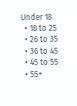Under 18
  • 18 to 25
  • 26 to 35
  • 36 to 45
  • 45 to 55
  • 55+